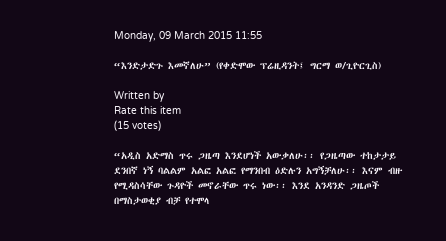Monday, 09 March 2015 11:55

“እንድታድጉ እመኛለሁ” (የቀድሞው ፕሬዚዳንት፤ ግርማ ወ/ጊዮርጊስ)

Written by
Rate this item
(15 votes)

“አዲስ አድማስ ጥሩ ጋዜጣ እንደሆነች አውቃለሁ፡፡ የጋዜጣው ተከታታይ ደንበኛ ነኝ ባልልም አልፎ አልፎ የማንበብ ዕድሉን አግኝቻለሁ፡፡ እናም ብዙ የሚዳስሳቸው ጉዳዮች መኖራቸው ጥሩ ነው፡፡ እንደ አንዳንድ ጋዜጦች በማስታወቂያ ብቻ የተሞላ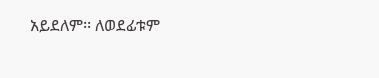አይደለም፡፡ ለወደፊቱም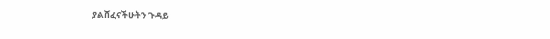ያልሸፈናችሁትን ጉዳይ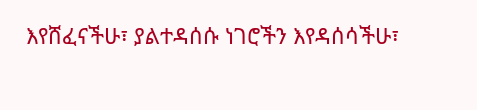እየሸፈናችሁ፣ ያልተዳሰሱ ነገሮችን እየዳሰሳችሁ፣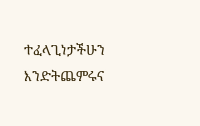ተፈላጊነታችሁን እንድትጨምሩና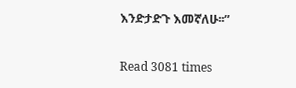እንድታድጉ እመኛለሁ፡፡”

Read 3081 times